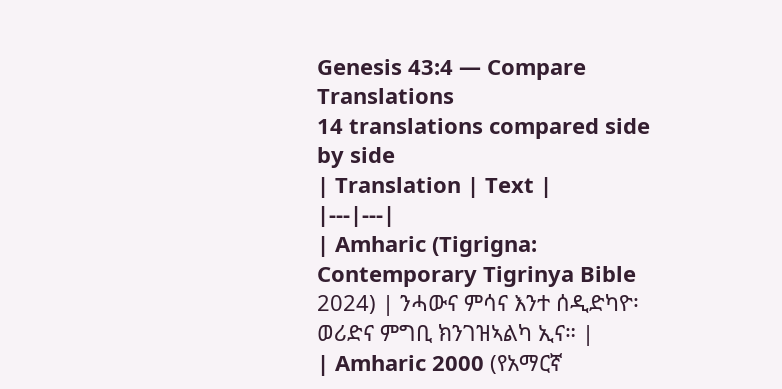Genesis 43:4 — Compare Translations
14 translations compared side by side
| Translation | Text |
|---|---|
| Amharic (Tigrigna: Contemporary Tigrinya Bible 2024) | ንሓውና ምሳና እንተ ሰዲድካዮ፡ ወሪድና ምግቢ ክንገዝኣልካ ኢና። |
| Amharic 2000 (የአማርኛ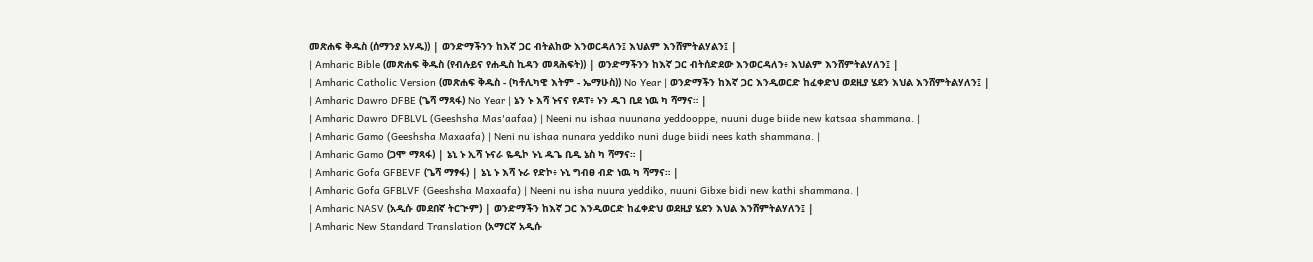መጽሐፍ ቅዱስ (ሰማንያ አሃዱ)) | ወንድማችንን ከእኛ ጋር ብትልከው እንወርዳለን፤ እህልም እንሸምትልሃልን፤ |
| Amharic Bible (መጽሐፍ ቅዱስ (የብሉይና የሐዲስ ኪዳን መጻሕፍት)) | ወንድማችንን ከእኛ ጋር ብትሰድደው እንወርዳለን፥ እህልም እንሸምትልሃለን፤ |
| Amharic Catholic Version (መጽሐፍ ቅዱስ - (ካቶሊካዊ እትም - ኤማሁስ)) No Year | ወንድማችን ከእኛ ጋር እንዲወርድ ከፈቀድህ ወደዚያ ሄደን እህል እንሸምትልሃለን፤ |
| Amharic Dawro DFBE (ጌሻ ማጻፋ) No Year | ኔን ኑ እሻ ኑናና የዶፐ፥ ኑን ዱገ ቢደ ነዉ ካ ሻማና። |
| Amharic Dawro DFBLVL (Geeshsha Mas'aafaa) | Neeni nu ishaa nuunana yeddooppe, nuuni duge biide new katsaa shammana. |
| Amharic Gamo (Geeshsha Maxaafa) | Neni nu ishaa nunara yeddiko nuni duge biidi nees kath shammana. |
| Amharic Gamo (ጋሞ ማጻፋ) | ኔኒ ኑ ኢሻ ኑናራ ዬዲኮ ኑኒ ዱጌ ቢዲ ኔስ ካ ሻማና። |
| Amharic Gofa GFBEVF (ጌሻ ማፃፋ) | ኔኒ ኑ እሻ ኑራ የድኮ፥ ኑኒ ግብፀ ብድ ነዉ ካ ሻማና። |
| Amharic Gofa GFBLVF (Geeshsha Maxaafa) | Neeni nu isha nuura yeddiko, nuuni Gibxe bidi new kathi shammana. |
| Amharic NASV (አዲሱ መደበኛ ትርጒም) | ወንድማችን ከእኛ ጋር እንዲወርድ ከፈቀድህ ወደዚያ ሄደን እህል እንሸምትልሃለን፤ |
| Amharic New Standard Translation (አማርኛ አዲሱ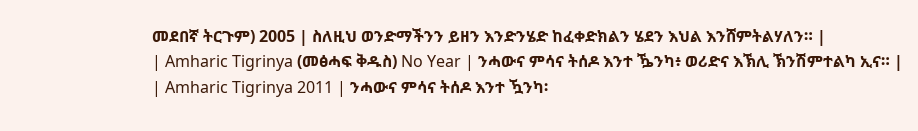መደበኛ ትርጉም) 2005 | ስለዚህ ወንድማችንን ይዘን እንድንሄድ ከፈቀድክልን ሄደን እህል እንሸምትልሃለን። |
| Amharic Tigrinya (መፅሓፍ ቅዱስ) No Year | ንሓውና ምሳና ትሰዶ እንተ ዄንካ፥ ወሪድና እኽሊ ኽንሽምተልካ ኢና። |
| Amharic Tigrinya 2011 | ንሓውና ምሳና ትሰዶ እንተ ዃንካ፡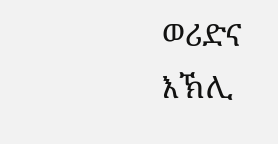ወሪድና እኽሊ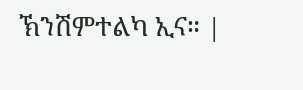ኽንሽምተልካ ኢና። |